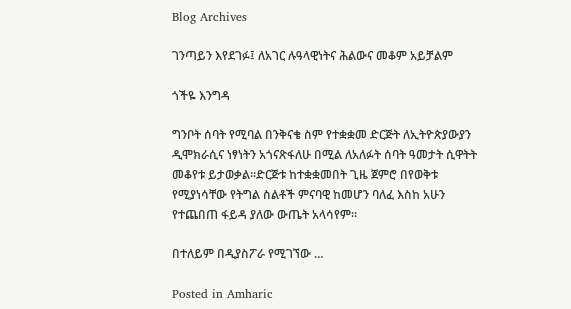Blog Archives

ገንጣይን እየደገፉ፤ ለአገር ሉዓላዊነትና ሕልውና መቆም አይቻልም

ጎችዬ እንግዳ

ግንቦት ሰባት የሚባል በንቅናቄ ስም የተቋቋመ ድርጅት ለኢትዮጵያውያን ዲሞክራሲና ነፃነትን አጎናጽፋለሁ በሚል ለአለፉት ሰባት ዓመታት ሲዋትት መቆየቱ ይታወቃል።ድርጅቱ ከተቋቋመበት ጊዜ ጀምሮ በየወቅቱ የሚያነሳቸው የትግል ስልቶች ምናባዊ ከመሆን ባለፈ እስከ አሁን የተጨበጠ ፋይዳ ያለው ውጤት አላሳየም።

በተለይም በዲያስፖራ የሚገኘው …

Posted in Amharic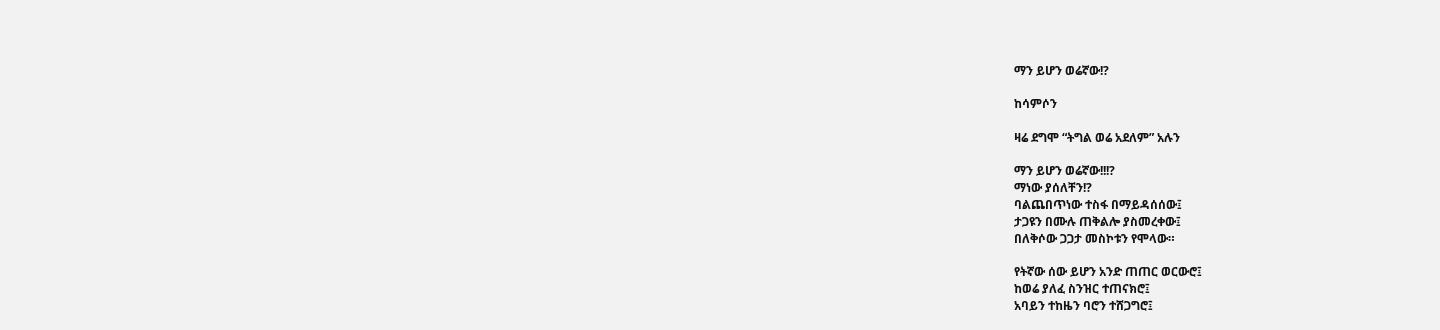ማን ይሆን ወሬኛው!?

ከሳምሶን

ዛሬ ደግሞ “ትግል ወሬ አደለም” አሉን

ማን ይሆን ወሬኛው!!!?
ማነው ያሰለቸን!?
ባልጨበጥነው ተስፋ በማይዳሰሰው፤
ታጋዩን በሙሉ ጠቅልሎ ያስመረቀው፤
በለቅሶው ጋጋታ መስኮቱን የሞላው።

የትኛው ሰው ይሆን አንድ ጠጠር ወርውሮ፤
ከወሬ ያለፈ ስንዝር ተጠናክሮ፤
አባይን ተከዜን ባሮን ተሸጋግሮ፤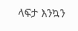ላፍታ እንኳን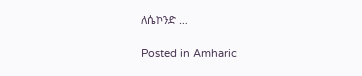ለሴኮንድ …

Posted in Amharic